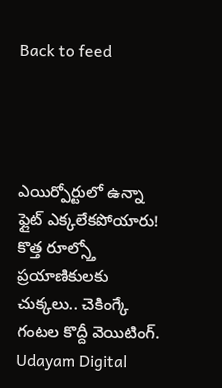Back to feed




ఎయిర్పోర్టులో ఉన్నా ఫ్లైట్ ఎక్కలేకపోయారు! కొత్త రూల్స్తో ప్రయాణికులకు చుక్కలు.. చెకింగ్కే గంటల కొద్దీ వెయిటింగ్.
Udayam Digital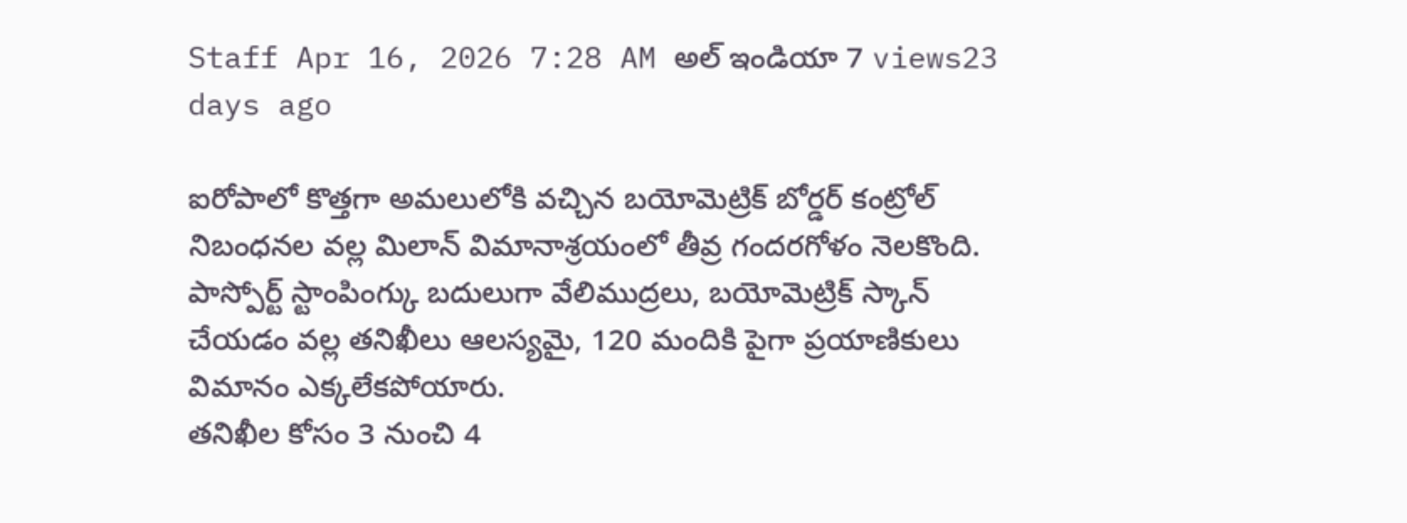Staff Apr 16, 2026 7:28 AM అల్ ఇండియా 7 views23 days ago

ఐరోపాలో కొత్తగా అమలులోకి వచ్చిన బయోమెట్రిక్ బోర్డర్ కంట్రోల్ నిబంధనల వల్ల మిలాన్ విమానాశ్రయంలో తీవ్ర గందరగోళం నెలకొంది. పాస్పోర్ట్ స్టాంపింగ్కు బదులుగా వేలిముద్రలు, బయోమెట్రిక్ స్కాన్ చేయడం వల్ల తనిఖీలు ఆలస్యమై, 120 మందికి పైగా ప్రయాణికులు విమానం ఎక్కలేకపోయారు.
తనిఖీల కోసం 3 నుంచి 4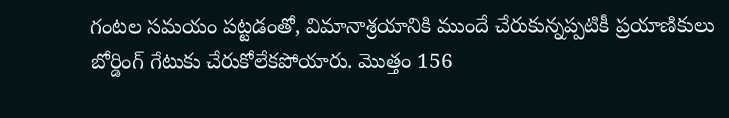గంటల సమయం పట్టడంతో, విమానాశ్రయానికి ముందే చేరుకున్నప్పటికీ ప్రయాణికులు బోర్డింగ్ గేటుకు చేరుకోలేకపోయారు. మొత్తం 156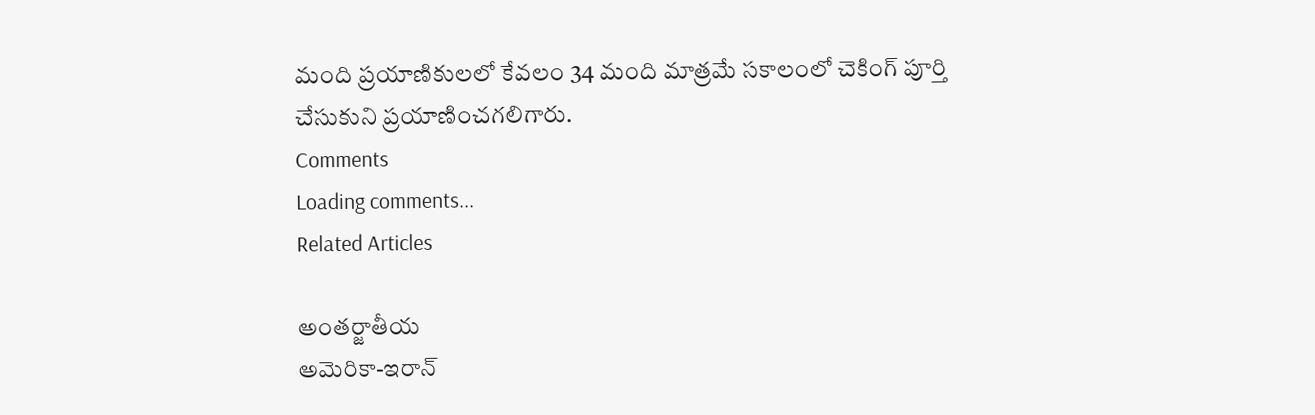మంది ప్రయాణికులలో కేవలం 34 మంది మాత్రమే సకాలంలో చెకింగ్ పూర్తి చేసుకుని ప్రయాణించగలిగారు.
Comments
Loading comments...
Related Articles

అంతర్జాతీయ
అమెరికా-ఇరాన్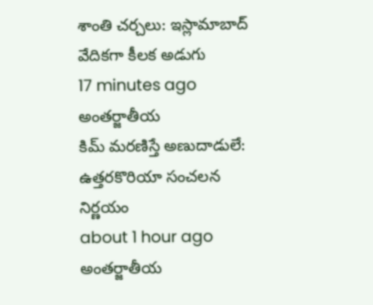శాంతి చర్చలు: ఇస్లామాబాద్ వేదికగా కీలక అడుగు
17 minutes ago
అంతర్జాతీయ
కిమ్ మరణిస్తే అణుదాడులే: ఉత్తరకొరియా సంచలన నిర్ణయం
about 1 hour ago
అంతర్జాతీయ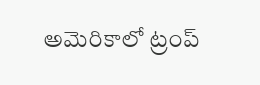అమెరికాలో ట్రంప్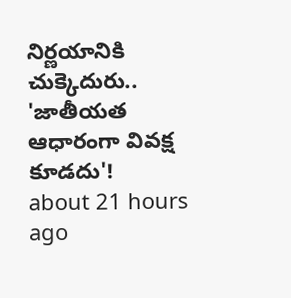నిర్ణయానికి చుక్కెదురు.. 'జాతీయత ఆధారంగా వివక్ష కూడదు'!
about 21 hours ago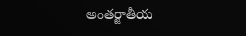అంతర్జాతీయ